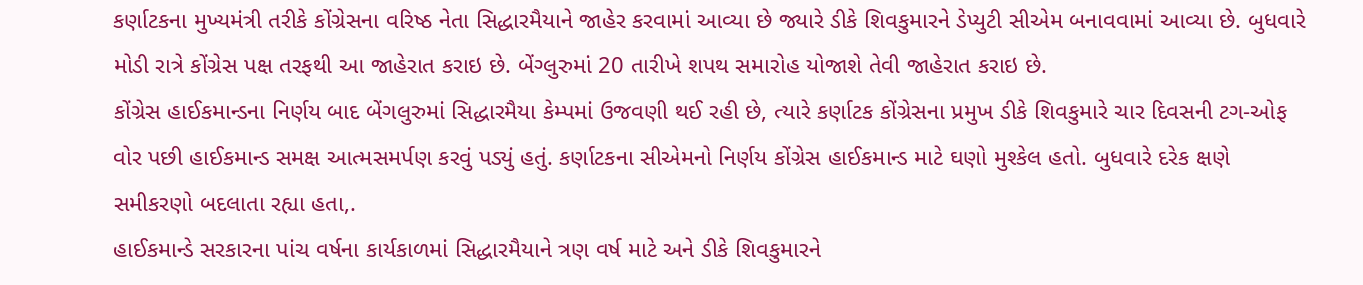કર્ણાટકના મુખ્યમંત્રી તરીકે કોંગ્રેસના વરિષ્ઠ નેતા સિદ્ધારમૈયાને જાહેર કરવામાં આવ્યા છે જ્યારે ડીકે શિવકુમારને ડેપ્યુટી સીએમ બનાવવામાં આવ્યા છે. બુધવારે મોડી રાત્રે કોંગ્રેસ પક્ષ તરફથી આ જાહેરાત કરાઇ છે. બેંગ્લુરુમાં 20 તારીખે શપથ સમારોહ યોજાશે તેવી જાહેરાત કરાઇ છે.
કોંગ્રેસ હાઈકમાન્ડના નિર્ણય બાદ બેંગલુરુમાં સિદ્ધારમૈયા કેમ્પમાં ઉજવણી થઈ રહી છે, ત્યારે કર્ણાટક કોંગ્રેસના પ્રમુખ ડીકે શિવકુમારે ચાર દિવસની ટગ-ઓફ વોર પછી હાઈકમાન્ડ સમક્ષ આત્મસમર્પણ કરવું પડ્યું હતું. કર્ણાટકના સીએમનો નિર્ણય કોંગ્રેસ હાઈકમાન્ડ માટે ઘણો મુશ્કેલ હતો. બુધવારે દરેક ક્ષણે સમીકરણો બદલાતા રહ્યા હતા,.
હાઈકમાન્ડે સરકારના પાંચ વર્ષના કાર્યકાળમાં સિદ્ધારમૈયાને ત્રણ વર્ષ માટે અને ડીકે શિવકુમારને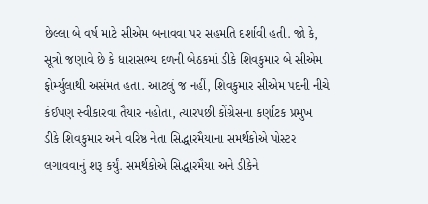છેલ્લા બે વર્ષ માટે સીએમ બનાવવા પર સહમતિ દર્શાવી હતી. જો કે, સૂત્રો જણાવે છે કે ધારાસભ્ય દળની બેઠકમાં ડીકે શિવકુમાર બે સીએમ ફોર્મ્યુલાથી અસંમત હતા. આટલું જ નહીં, શિવકુમાર સીએમ પદની નીચે કંઈપણ સ્વીકારવા તૈયાર નહોતા, ત્યારપછી કોંગ્રેસના કર્ણાટક પ્રમુખ ડીકે શિવકુમાર અને વરિષ્ઠ નેતા સિદ્ધારમૈયાના સમર્થકોએ પોસ્ટર લગાવવાનું શરૂ કર્યું. સમર્થકોએ સિદ્ધારમૈયા અને ડીકેને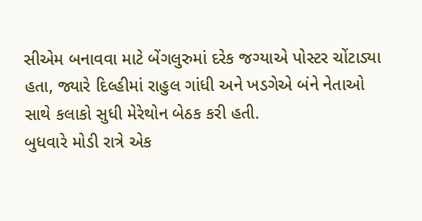સીએમ બનાવવા માટે બેંગલુરુમાં દરેક જગ્યાએ પોસ્ટર ચોંટાડ્યા હતા, જ્યારે દિલ્હીમાં રાહુલ ગાંધી અને ખડગેએ બંને નેતાઓ સાથે કલાકો સુધી મેરેથોન બેઠક કરી હતી.
બુધવારે મોડી રાત્રે એક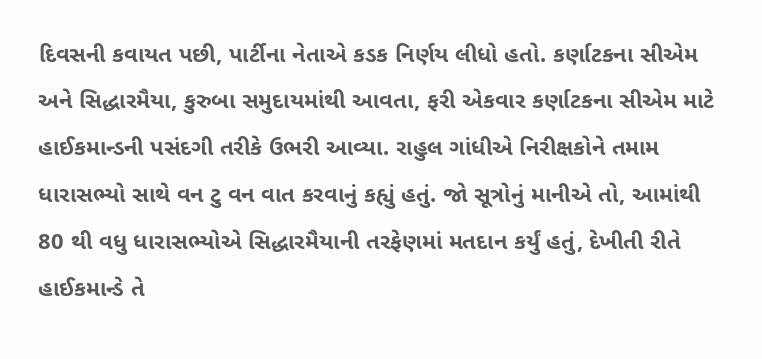દિવસની કવાયત પછી, પાર્ટીના નેતાએ કડક નિર્ણય લીધો હતો. કર્ણાટકના સીએમ અને સિદ્ધારમૈયા, કુરુબા સમુદાયમાંથી આવતા, ફરી એકવાર કર્ણાટકના સીએમ માટે હાઈકમાન્ડની પસંદગી તરીકે ઉભરી આવ્યા. રાહુલ ગાંધીએ નિરીક્ષકોને તમામ ધારાસભ્યો સાથે વન ટુ વન વાત કરવાનું કહ્યું હતું. જો સૂત્રોનું માનીએ તો, આમાંથી 80 થી વધુ ધારાસભ્યોએ સિદ્ધારમૈયાની તરફેણમાં મતદાન કર્યું હતું, દેખીતી રીતે હાઈકમાન્ડે તે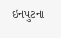ઇનપુટના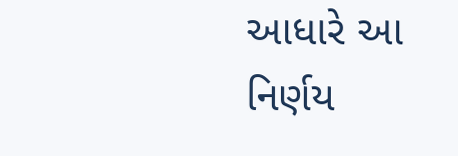આધારે આ નિર્ણય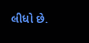લીધો છે.